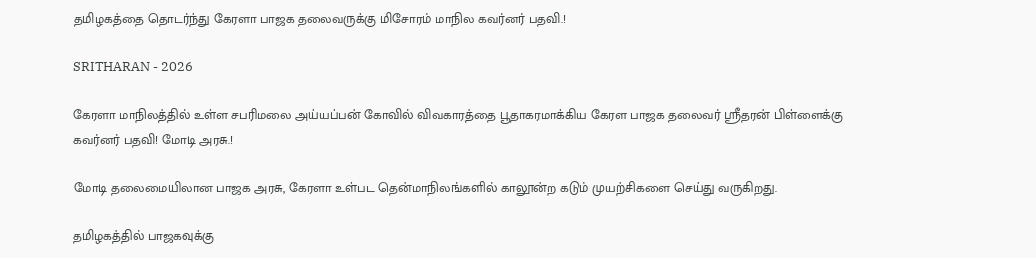தமிழகத்தை தொடர்ந்து கேரளா பாஜக தலைவருக்கு மிசோரம் மாநில கவர்னர் பதவி.!

SRITHARAN - 2026

கேரளா மாநிலத்தில் உள்ள சபரிமலை அய்யப்பன் கோவில் விவகாரத்தை பூதாகரமாக்கிய கேரள பாஜக தலைவர் ஸ்ரீதரன் பிள்ளைக்கு கவர்னர் பதவி! மோடி அரசு.!

மோடி தலைமையிலான பாஜக அரசு, கேரளா உள்பட தென்மாநிலங்களில் காலூன்ற கடும் முயற்சிகளை செய்து வருகிறது.

தமிழகத்தில் பாஜகவுக்கு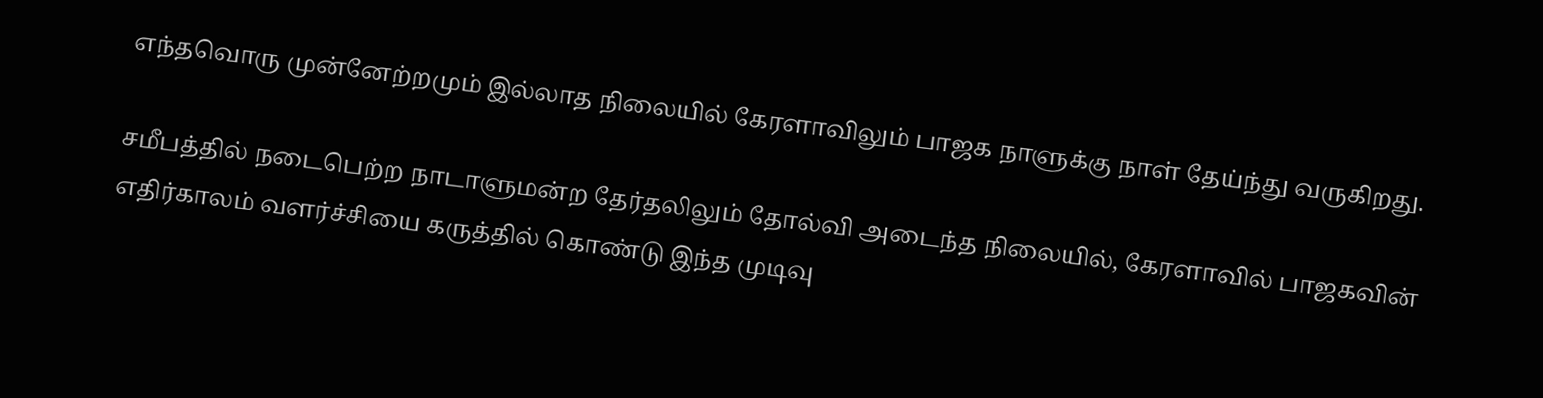எந்தவொரு முன்னேற்றமும் இல்லாத நிலையில் கேரளாவிலும் பாஜக நாளுக்கு நாள் தேய்ந்து வருகிறது.

சமீபத்தில் நடைபெற்ற நாடாளுமன்ற தேர்தலிலும் தோல்வி அடைந்த நிலையில், கேரளாவில் பாஜகவின் எதிர்காலம் வளர்ச்சியை கருத்தில் கொண்டு இந்த முடிவு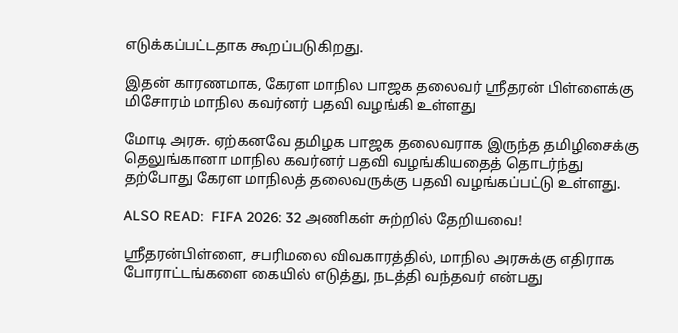எடுக்கப்பட்டதாக கூறப்படுகிறது.

இதன் காரணமாக, கேரள மாநில பாஜக தலைவர் ஸ்ரீதரன் பிள்ளைக்கு மிசோரம் மாநில கவர்னர் பதவி வழங்கி உள்ளது

மோடி அரசு. ஏற்கனவே தமிழக பாஜக தலைவராக இருந்த தமிழிசைக்கு தெலுங்கானா மாநில கவர்னர் பதவி வழங்கியதைத் தொடர்ந்து தற்போது கேரள மாநிலத் தலைவருக்கு பதவி வழங்கப்பட்டு உள்ளது.

ALSO READ:  FIFA 2026: 32 அணிகள் சுற்றில் தேறியவை!

ஸ்ரீதரன்பிள்ளை, சபரிமலை விவகாரத்தில், மாநில அரசுக்கு எதிராக போராட்டங்களை கையில் எடுத்து, நடத்தி வந்தவர் என்பது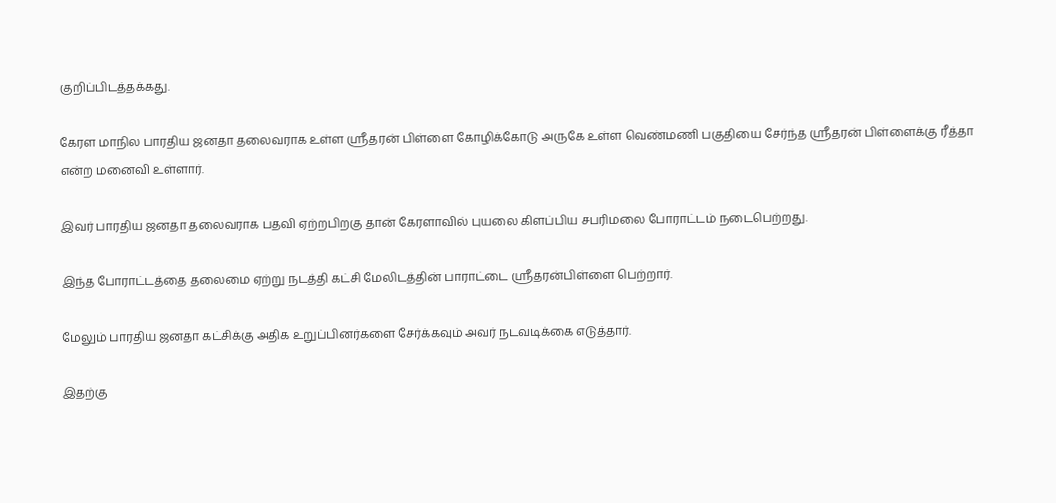குறிப்பிடத்தக்கது.

கேரள மாநில பாரதிய ஜனதா தலைவராக உள்ள ஸ்ரீதரன் பிள்ளை கோழிக்கோடு அருகே உள்ள வெண்மணி பகுதியை சேர்ந்த ஸ்ரீதரன் பிள்ளைக்கு ரீத்தா என்ற மனைவி உள்ளார்.

இவர் பாரதிய ஜனதா தலைவராக பதவி ஏற்றபிறகு தான் கேரளாவில் புயலை கிளப்பிய சபரிமலை போராட்டம் நடைபெற்றது.

இந்த போராட்டத்தை தலைமை ஏற்று நடத்தி கட்சி மேலிடத்தின் பாராட்டை ஸ்ரீதரன்பிள்ளை பெற்றார்.

மேலும் பாரதிய ஜனதா கட்சிக்கு அதிக உறுப்பினர்களை சேர்க்கவும் அவர் நடவடிக்கை எடுத்தார்.

இதற்கு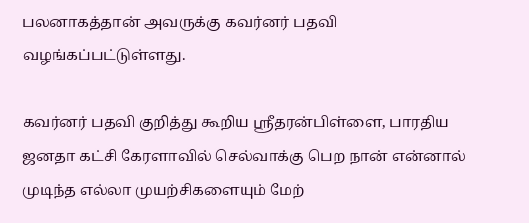பலனாகத்தான் அவருக்கு கவர்னர் பதவி வழங்கப்பட்டுள்ளது.

கவர்னர் பதவி குறித்து கூறிய ஸ்ரீதரன்பிள்ளை, பாரதிய ஜனதா கட்சி கேரளாவில் செல்வாக்கு பெற நான் என்னால் முடிந்த எல்லா முயற்சிகளையும் மேற்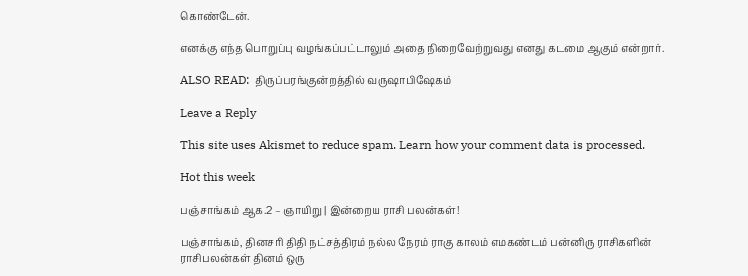கொண்டேன்.

எனக்கு எந்த பொறுப்பு வழங்கப்பட்டாலும் அதை நிறைவேற்றுவது எனது கடமை ஆகும் என்றார்.

ALSO READ:  திருப்பரங்குன்றத்தில் வருஷாபிஷேகம்

Leave a Reply

This site uses Akismet to reduce spam. Learn how your comment data is processed.

Hot this week

பஞ்சாங்கம் ஆக.2 – ஞாயிறு | இன்றைய ராசி பலன்கள்!

பஞ்சாங்கம், தினசரி திதி நட்சத்திரம் நல்ல நேரம் ராகு காலம் எமகண்டம் பன்னிரு ராசிகளின் ராசிபலன்கள் தினம் ஒரு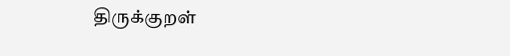திருக்குறள்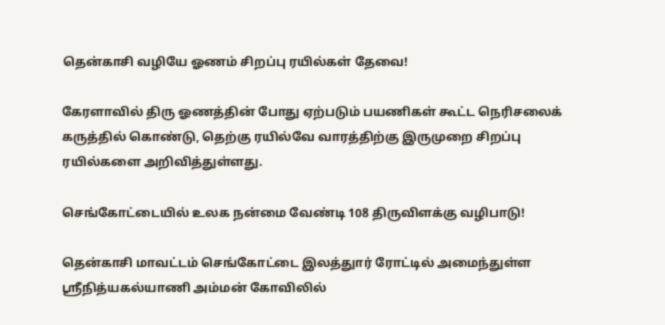தென்காசி வழியே ஓணம் சிறப்பு ரயில்கள் தேவை!

கேரளாவில் திரு ஓணத்தின் போது ஏற்படும் பயணிகள் கூட்ட நெரிசலைக் கருத்தில் கொண்டு, தெற்கு ரயில்வே வாரத்திற்கு இருமுறை சிறப்பு ரயில்களை அறிவித்துள்ளது.

செங்கோட்டையில் உலக நன்மை வேண்டி 108 திருவிளக்கு வழிபாடு!

தென்காசி மாவட்டம் செங்கோட்டை இலத்துார் ரோட்டில் அமைந்துள்ள ஸ்ரீநித்யகல்யாணி அம்மன் கோவிலில்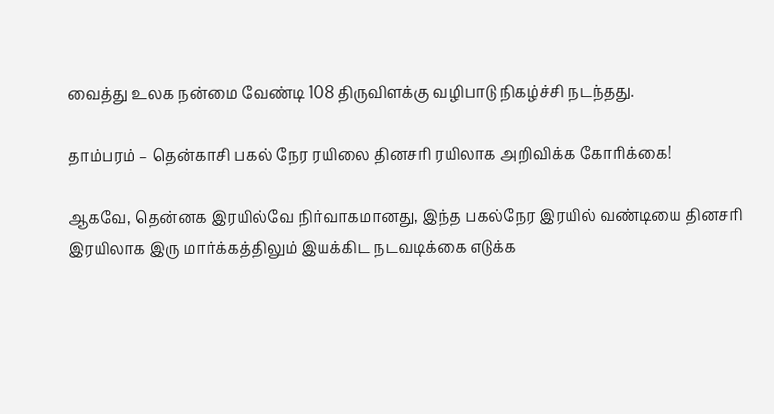வைத்து உலக நன்மை வேண்டி 108 திருவிளக்கு வழிபாடு நிகழ்ச்சி நடந்தது.

தாம்பரம் – தென்காசி பகல் நேர ரயிலை தினசரி ரயிலாக அறிவிக்க கோரிக்கை!

ஆகவே, தென்னக இரயில்வே நிர்வாகமானது, இந்த பகல்நேர இரயில் வண்டியை தினசரி இரயிலாக இரு மார்க்கத்திலும் இயக்கிட நடவடிக்கை எடுக்க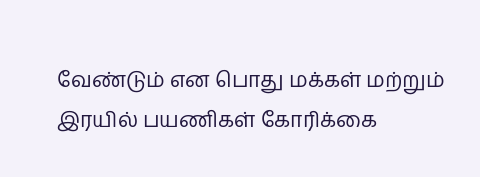வேண்டும் என பொது மக்கள் மற்றும் இரயில் பயணிகள் கோரிக்கை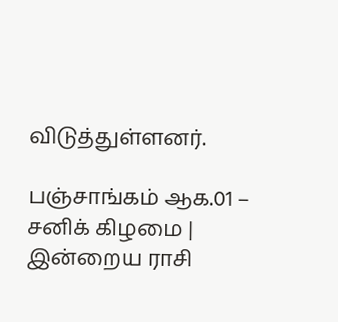விடுத்துள்ளனர்.

பஞ்சாங்கம் ஆக.01 – சனிக் கிழமை | இன்றைய ராசி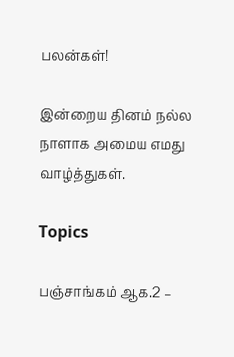பலன்கள்!

இன்றைய தினம் நல்ல நாளாக அமைய எமது வாழ்த்துகள்.

Topics

பஞ்சாங்கம் ஆக.2 –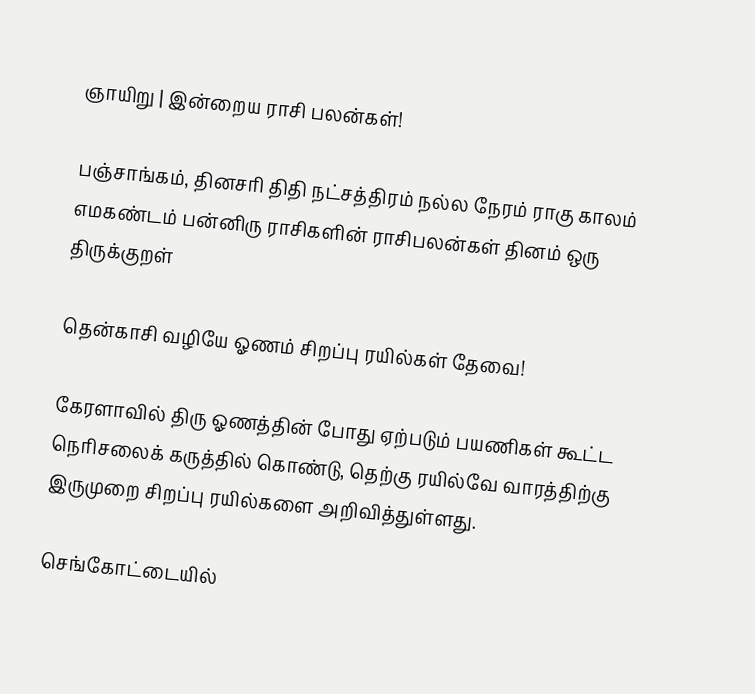ஞாயிறு | இன்றைய ராசி பலன்கள்!

பஞ்சாங்கம், தினசரி திதி நட்சத்திரம் நல்ல நேரம் ராகு காலம் எமகண்டம் பன்னிரு ராசிகளின் ராசிபலன்கள் தினம் ஒரு திருக்குறள்

தென்காசி வழியே ஓணம் சிறப்பு ரயில்கள் தேவை!

கேரளாவில் திரு ஓணத்தின் போது ஏற்படும் பயணிகள் கூட்ட நெரிசலைக் கருத்தில் கொண்டு, தெற்கு ரயில்வே வாரத்திற்கு இருமுறை சிறப்பு ரயில்களை அறிவித்துள்ளது.

செங்கோட்டையில்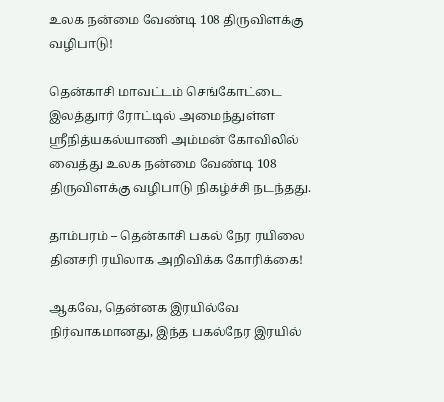உலக நன்மை வேண்டி 108 திருவிளக்கு வழிபாடு!

தென்காசி மாவட்டம் செங்கோட்டை இலத்துார் ரோட்டில் அமைந்துள்ள ஸ்ரீநித்யகல்யாணி அம்மன் கோவிலில் வைத்து உலக நன்மை வேண்டி 108 திருவிளக்கு வழிபாடு நிகழ்ச்சி நடந்தது.

தாம்பரம் – தென்காசி பகல் நேர ரயிலை தினசரி ரயிலாக அறிவிக்க கோரிக்கை!

ஆகவே, தென்னக இரயில்வே நிர்வாகமானது, இந்த பகல்நேர இரயில்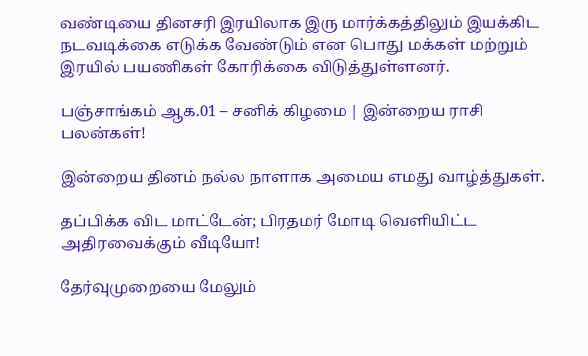வண்டியை தினசரி இரயிலாக இரு மார்க்கத்திலும் இயக்கிட நடவடிக்கை எடுக்க வேண்டும் என பொது மக்கள் மற்றும் இரயில் பயணிகள் கோரிக்கை விடுத்துள்ளனர்.

பஞ்சாங்கம் ஆக.01 – சனிக் கிழமை | இன்றைய ராசி பலன்கள்!

இன்றைய தினம் நல்ல நாளாக அமைய எமது வாழ்த்துகள்.

தப்பிக்க விட மாட்டேன்; பிரதமர் மோடி வெளியிட்ட அதிரவைக்கும் வீடியோ!

தேர்வுமுறையை மேலும்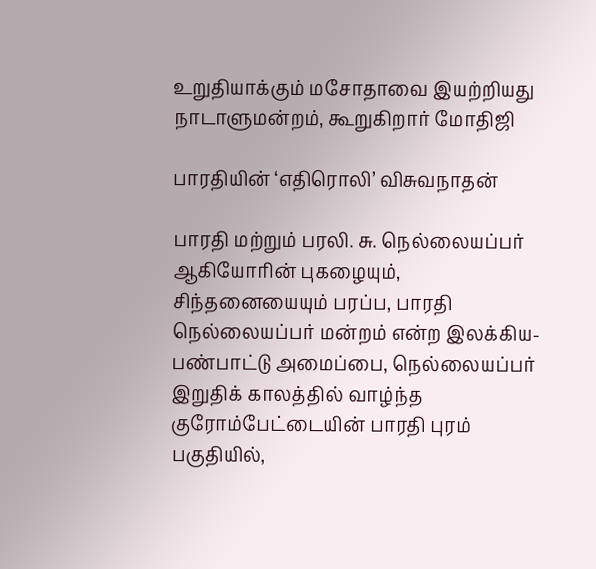உறுதியாக்கும் மசோதாவை இயற்றியது நாடாளுமன்றம், கூறுகிறார் மோதிஜி

பாரதியின் ‘எதிரொலி’ விசுவநாதன்

பாரதி மற்றும் பரலி. சு. நெல்லையப்பர் ஆகியோரின் புகழையும், சிந்தனையையும் பரப்ப, பாரதி நெல்லையப்பர் மன்றம் என்ற இலக்கிய- பண்பாட்டு அமைப்பை, நெல்லையப்பர் இறுதிக் காலத்தில் வாழ்ந்த குரோம்பேட்டையின் பாரதி புரம் பகுதியில்,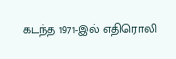கடந்த 1971-இல் எதிரொலி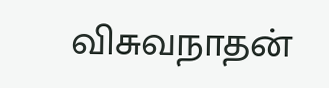விசுவநாதன்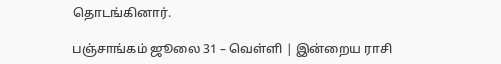தொடங்கினார்.

பஞ்சாங்கம் ஜூலை 31 – வெள்ளி | இன்றைய ராசி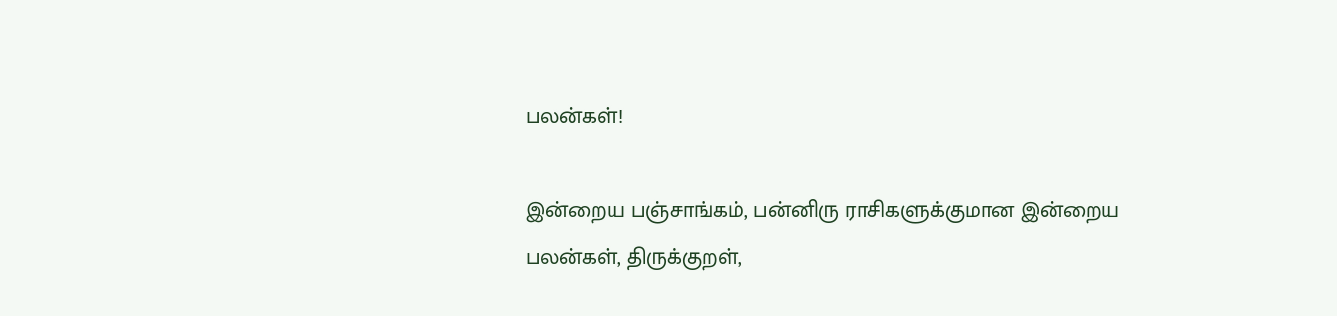பலன்கள்!

இன்றைய பஞ்சாங்கம், பன்னிரு ராசிகளுக்குமான இன்றைய பலன்கள், திருக்குறள்,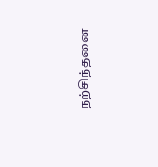நற்சிந்தனை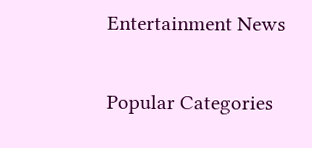Entertainment News

Popular Categories